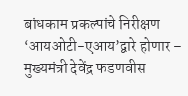बांधकाम प्रकल्पांचे निरीक्षण ‘आयओटी-एआय’द्वारे होणार – मुख्यमंत्री देवेंद्र फडणवीस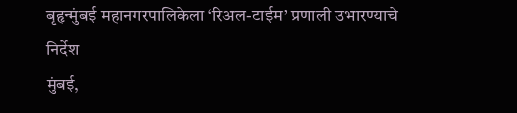बृहृन्मुंबई महानगरपालिकेला ‘रिअल-टाईम’ प्रणाली उभारण्याचे निर्देश
मुंबई,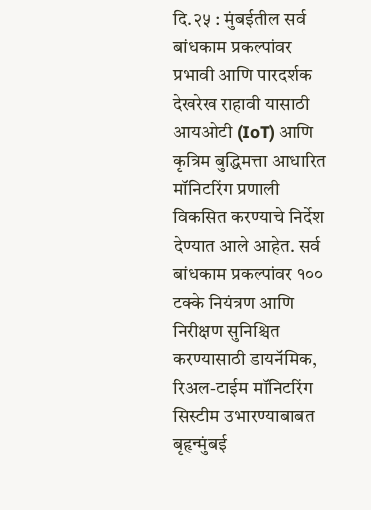दि.२५ : मुंबईतील सर्व बांधकाम प्रकल्पांवर प्रभावी आणि पारदर्शक देखरेख राहावी यासाठी आयओटी (IoT) आणि कृत्रिम बुद्धिमत्ता आधारित मॉनिटरिंग प्रणाली विकसित करण्याचे निर्देश देण्यात आले आहेत. सर्व बांधकाम प्रकल्पांवर १०० टक्के नियंत्रण आणि निरीक्षण सुनिश्चित करण्यासाठी डायनॅमिक, रिअल-टाईम मॉनिटरिंग सिस्टीम उभारण्याबाबत बृहृन्मुंबई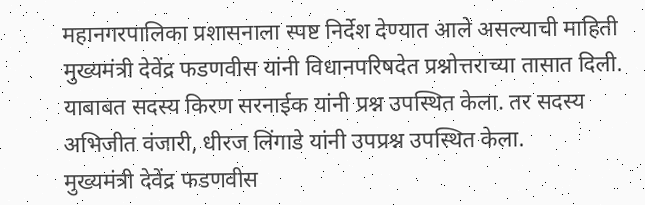महानगरपालिका प्रशासनाला स्पष्ट निर्देश देण्यात आले असल्याची माहिती मुख्यमंत्री देवेंद्र फडणवीस यांनी विधानपरिषदेत प्रश्नोत्तराच्या तासात दिली.
याबाबत सदस्य किरण सरनाईक यांनी प्रश्न उपस्थित केला. तर सदस्य अभिजीत वंजारी, धीरज लिंगाडे यांनी उपप्रश्न उपस्थित केला.
मुख्यमंत्री देवेंद्र फडणवीस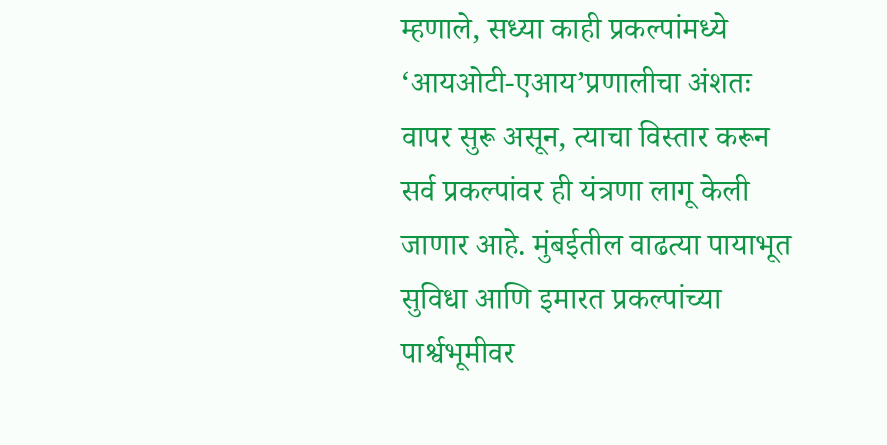म्हणाले, सध्या काही प्रकल्पांमध्ये ‘आयओटी-एआय’प्रणालीचा अंशतः वापर सुरू असून, त्याचा विस्तार करून सर्व प्रकल्पांवर ही यंत्रणा लागू केली जाणार आहे. मुंबईतील वाढत्या पायाभूत सुविधा आणि इमारत प्रकल्पांच्या पार्श्वभूमीवर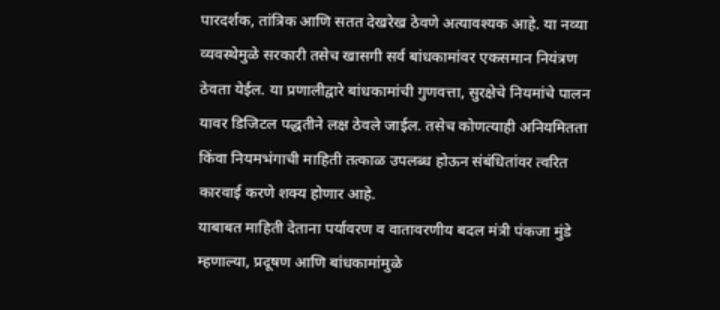पारदर्शक, तांत्रिक आणि सतत देखरेख ठेवणे अत्यावश्यक आहे. या नव्या व्यवस्थेमुळे सरकारी तसेच खासगी सर्व बांधकामांवर एकसमान नियंत्रण ठेवता येईल. या प्रणालीद्वारे बांधकामांची गुणवत्ता, सुरक्षेचे नियमांचे पालन यावर डिजिटल पद्धतीने लक्ष ठेवले जाईल. तसेच कोणत्याही अनियमितता किंवा नियमभंगाची माहिती तत्काळ उपलब्ध होऊन संबंधितांवर त्वरित कारवाई करणे शक्य होणार आहे.
याबाबत माहिती देताना पर्यावरण व वातावरणीय बदल मंत्री पंकजा मुंडे म्हणाल्या, प्रदूषण आणि बांधकामांमुळे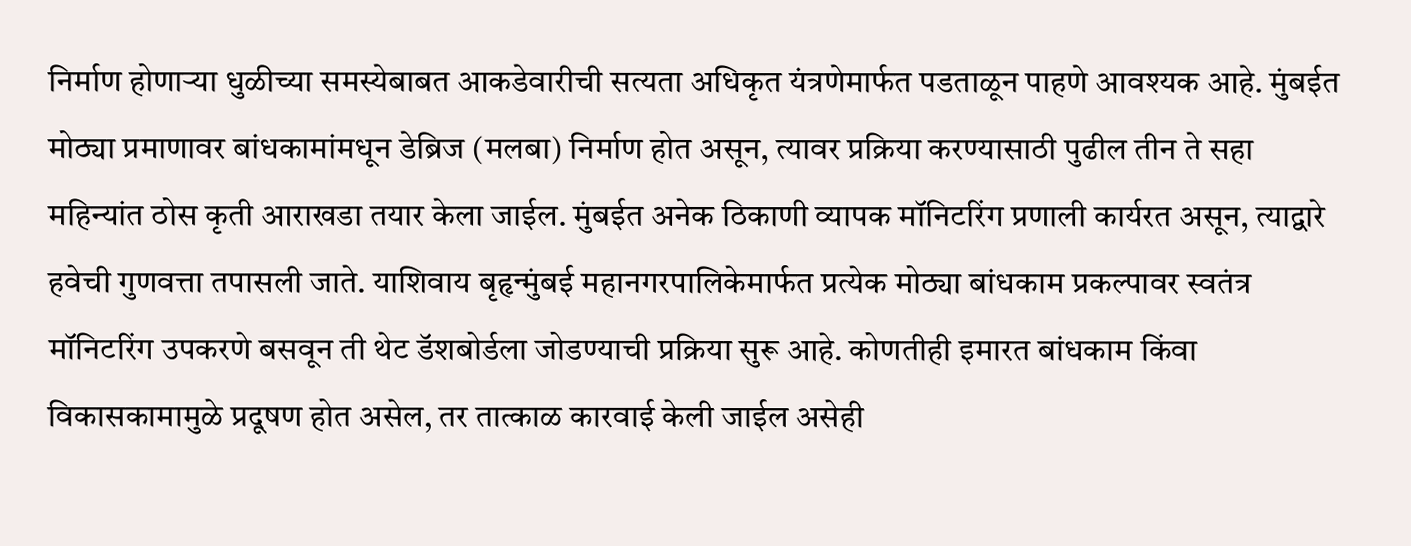निर्माण होणाऱ्या धुळीच्या समस्येबाबत आकडेवारीची सत्यता अधिकृत यंत्रणेमार्फत पडताळून पाहणे आवश्यक आहे. मुंबईत मोठ्या प्रमाणावर बांधकामांमधून डेब्रिज (मलबा) निर्माण होत असून, त्यावर प्रक्रिया करण्यासाठी पुढील तीन ते सहा महिन्यांत ठोस कृती आराखडा तयार केला जाईल. मुंबईत अनेक ठिकाणी व्यापक मॉनिटरिंग प्रणाली कार्यरत असून, त्याद्वारे हवेची गुणवत्ता तपासली जाते. याशिवाय बृहृन्मुंबई महानगरपालिकेमार्फत प्रत्येक मोठ्या बांधकाम प्रकल्पावर स्वतंत्र मॉनिटरिंग उपकरणे बसवून ती थेट डॅशबोर्डला जोडण्याची प्रक्रिया सुरू आहे. कोणतीही इमारत बांधकाम किंवा विकासकामामुळे प्रदूषण होत असेल, तर तात्काळ कारवाई केली जाईल असेही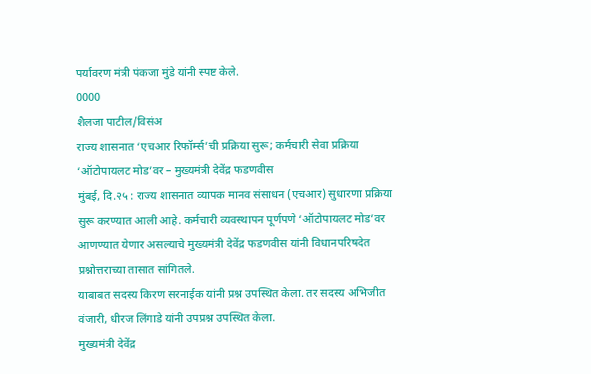पर्यावरण मंत्री पंकजा मुंडे यांनी स्पष्ट केले.
0000
शैलजा पाटील/विसंअ
राज्य शासनात ‘एचआर रिफॉर्म्स’ची प्रक्रिया सुरू; कर्मचारी सेवा प्रक्रिया ‘ऑटोपायलट मोड’वर – मुख्यमंत्री देवेंद्र फडणवीस
मुंबई, दि.२५ : राज्य शासनात व्यापक मानव संसाधन (एचआर) सुधारणा प्रक्रिया सुरू करण्यात आली आहे. कर्मचारी व्यवस्थापन पूर्णपणे ‘ऑटोपायलट मोड’वर आणण्यात येणार असल्याचे मुख्यमंत्री देवेंद्र फडणवीस यांनी विधानपरिषदेत प्रश्नोत्तराच्या तासात सांगितले.
याबाबत सदस्य किरण सरनाईक यांनी प्रश्न उपस्थित केला. तर सदस्य अभिजीत वंजारी, धीरज लिंगाडे यांनी उपप्रश्न उपस्थित केला.
मुख्यमंत्री देवेंद्र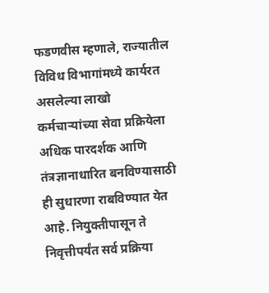फडणवीस म्हणाले, राज्यातील विविध विभागांमध्ये कार्यरत असलेल्या लाखो कर्मचाऱ्यांच्या सेवा प्रक्रियेला अधिक पारदर्शक आणि तंत्रज्ञानाधारित बनविण्यासाठी ही सुधारणा राबविण्यात येत आहे. नियुक्तीपासून ते निवृत्तीपर्यंत सर्व प्रक्रिया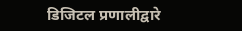डिजिटल प्रणालीद्वारे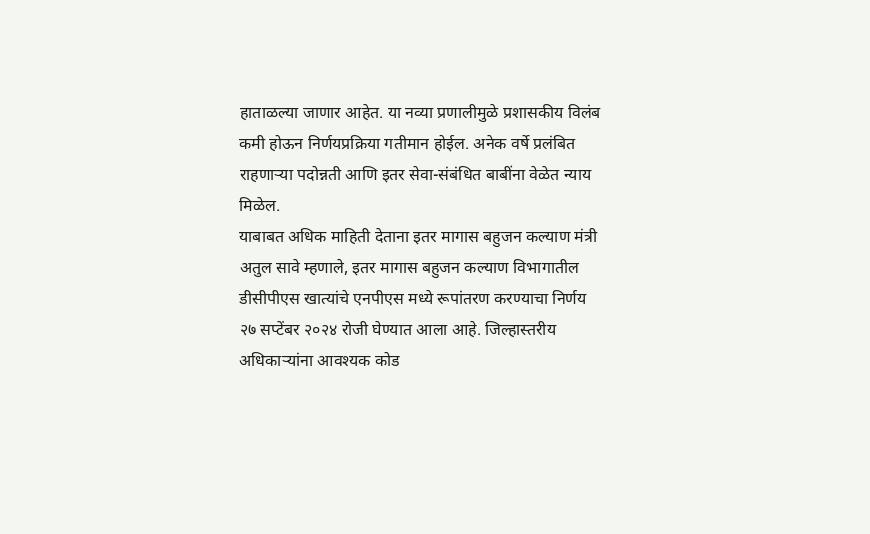हाताळल्या जाणार आहेत. या नव्या प्रणालीमुळे प्रशासकीय विलंब कमी होऊन निर्णयप्रक्रिया गतीमान होईल. अनेक वर्षे प्रलंबित राहणाऱ्या पदोन्नती आणि इतर सेवा-संबंधित बाबींना वेळेत न्याय मिळेल.
याबाबत अधिक माहिती देताना इतर मागास बहुजन कल्याण मंत्री अतुल सावे म्हणाले, इतर मागास बहुजन कल्याण विभागातील डीसीपीएस खात्यांचे एनपीएस मध्ये रूपांतरण करण्याचा निर्णय २७ सप्टेंबर २०२४ रोजी घेण्यात आला आहे. जिल्हास्तरीय अधिकाऱ्यांना आवश्यक कोड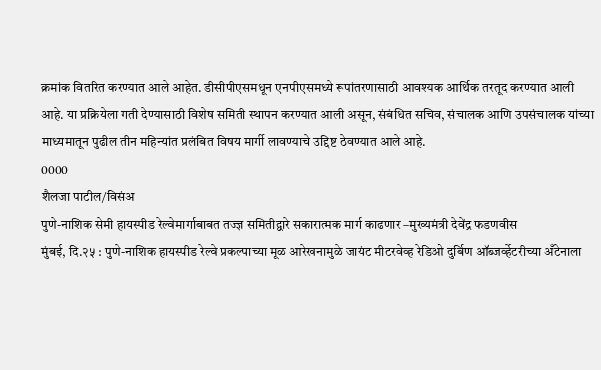क्रमांक वितरित करण्यात आले आहेत. डीसीपीएसमधून एनपीएसमध्ये रूपांतरणासाठी आवश्यक आर्थिक तरतूद करण्यात आली आहे. या प्रक्रियेला गती देण्यासाठी विशेष समिती स्थापन करण्यात आली असून, संबंधित सचिव, संचालक आणि उपसंचालक यांच्या माध्यमातून पुढील तीन महिन्यांत प्रलंबित विषय मार्गी लावण्याचे उद्दिष्ट ठेवण्यात आले आहे.
0000
शैलजा पाटील/विसंअ
पुणे-नाशिक सेमी हायस्पीड रेल्वेमार्गाबाबत तज्ज्ञ समितीद्वारे सकारात्मक मार्ग काढणार –मुख्यमंत्री देवेंद्र फडणवीस
मुंबई, दि.२५ : पुणे-नाशिक हायस्पीड रेल्वे प्रकल्पाच्या मूळ आरेखनामुळे जायंट मीटरवेव्ह रेडिओ दुर्बिण ऑब्जर्व्हेटरीच्या अँटेनाला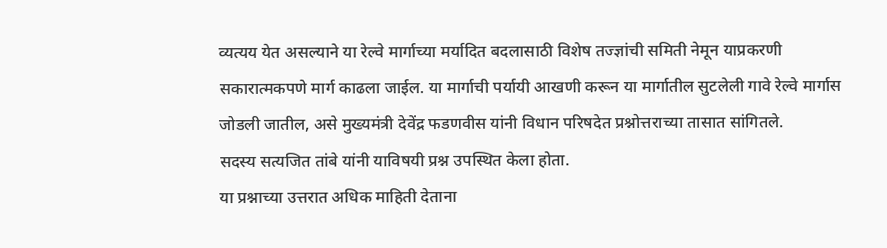व्यत्यय येत असल्याने या रेल्वे मार्गाच्या मर्यादित बदलासाठी विशेष तज्ज्ञांची समिती नेमून याप्रकरणी सकारात्मकपणे मार्ग काढला जाईल. या मार्गाची पर्यायी आखणी करून या मार्गातील सुटलेली गावे रेल्वे मार्गास जोडली जातील, असे मुख्यमंत्री देवेंद्र फडणवीस यांनी विधान परिषदेत प्रश्नोत्तराच्या तासात सांगितले.
सदस्य सत्यजित तांबे यांनी याविषयी प्रश्न उपस्थित केला होता.
या प्रश्नाच्या उत्तरात अधिक माहिती देताना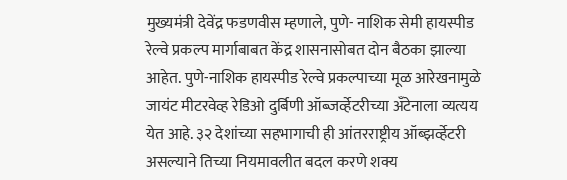मुख्यमंत्री देवेंद्र फडणवीस म्हणाले, पुणे- नाशिक सेमी हायस्पीड रेल्वे प्रकल्प मार्गाबाबत केंद्र शासनासोबत दोन बैठका झाल्या आहेत. पुणे-नाशिक हायस्पीड रेल्वे प्रकल्पाच्या मूळ आरेखनामुळे जायंट मीटरवेव्ह रेडिओ दुर्बिणी ऑब्जर्व्हेटरीच्या अँटेनाला व्यत्यय येत आहे. ३२ देशांच्या सहभागाची ही आंतरराष्ट्रीय ऑब्झर्व्हेटरी असल्याने तिच्या नियमावलीत बदल करणे शक्य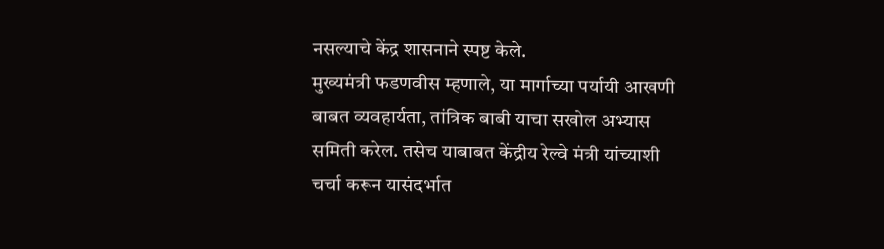नसल्याचे केंद्र शासनाने स्पष्ट केले.
मुख्यमंत्री फडणवीस म्हणाले, या मार्गाच्या पर्यायी आखणी बाबत व्यवहार्यता, तांत्रिक बाबी याचा सखोल अभ्यास समिती करेल. तसेच याबाबत केंद्रीय रेल्वे मंत्री यांच्याशी चर्चा करून यासंदर्भात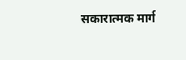सकारात्मक मार्ग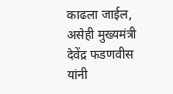काढला जाईल, असेही मुख्यमंत्री देवेंद्र फडणवीस यांनी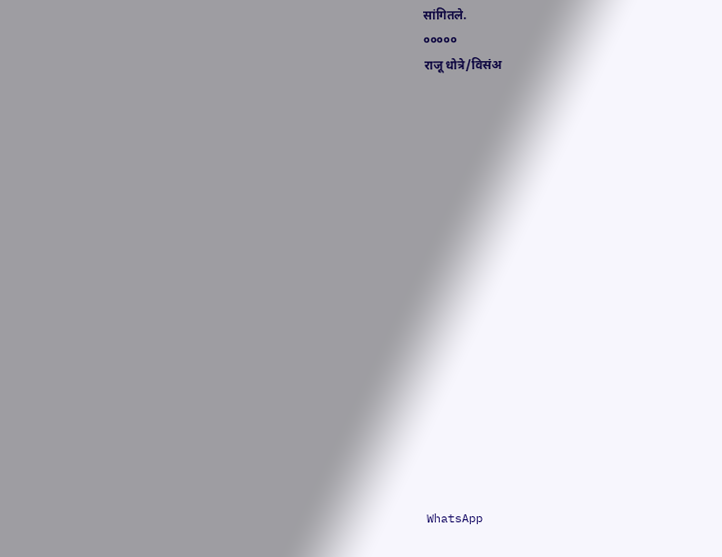सांगितले.
०००००
राजू धोत्रे/विसंअ

















WhatsApp